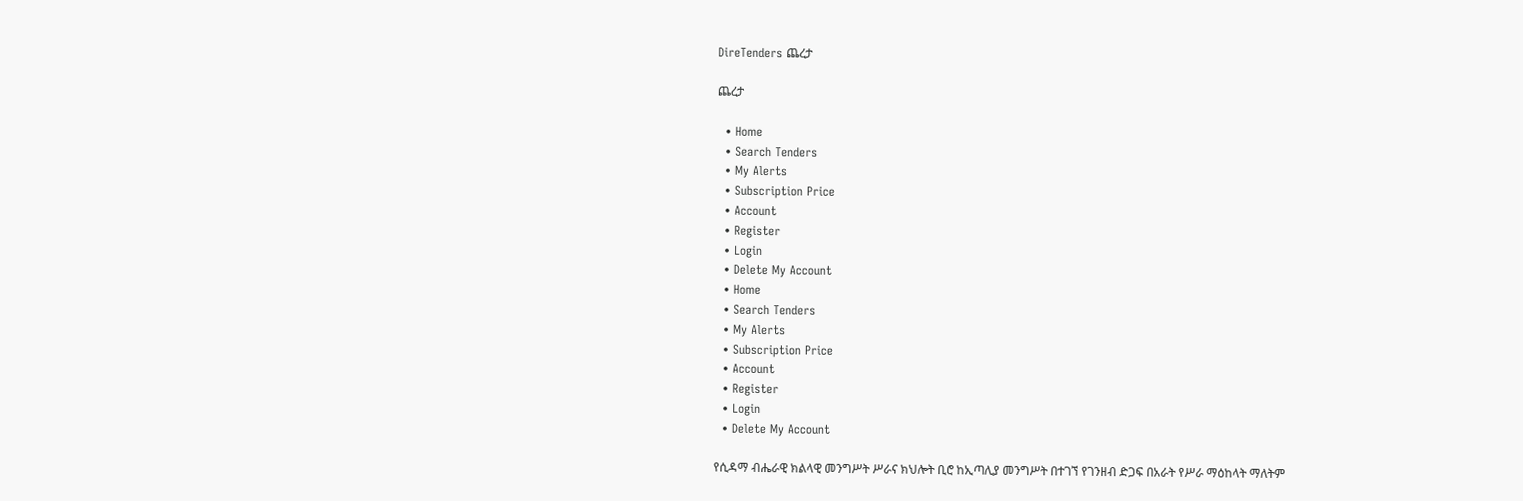DireTenders ጨረታ

ጨረታ

  • Home
  • Search Tenders
  • My Alerts
  • Subscription Price
  • Account
  • Register
  • Login
  • Delete My Account
  • Home
  • Search Tenders
  • My Alerts
  • Subscription Price
  • Account
  • Register
  • Login
  • Delete My Account

የሲዳማ ብሔራዊ ክልላዊ መንግሥት ሥራና ክህሎት ቢሮ ከኢጣሊያ መንግሥት በተገኘ የገንዘብ ድጋፍ በአራት የሥራ ማዕከላት ማለትም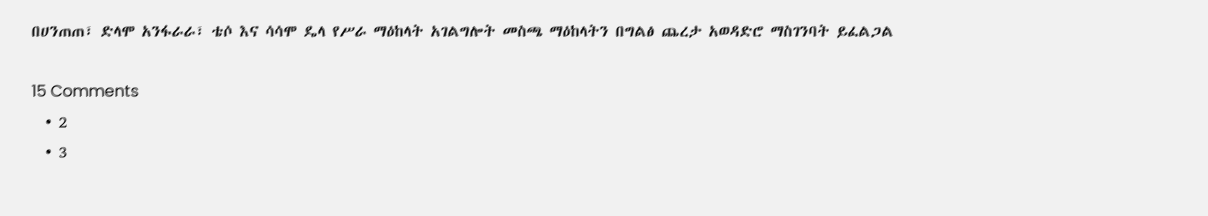በሀንጠጠ፣ ድላሞ አንፋራራ፣ ቴሶ እና ሳሳሞ ዴላ የሥራ ማዕከላት አገልግሎት መስጫ ማዕከላትን በግልፅ ጨረታ አወዳድሮ ማስገንባት ይፈልጋል

15 Comments
  • 2
  • 3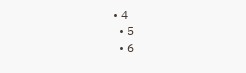• 4
  • 5
  • 6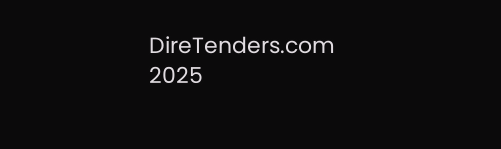DireTenders.com 2025